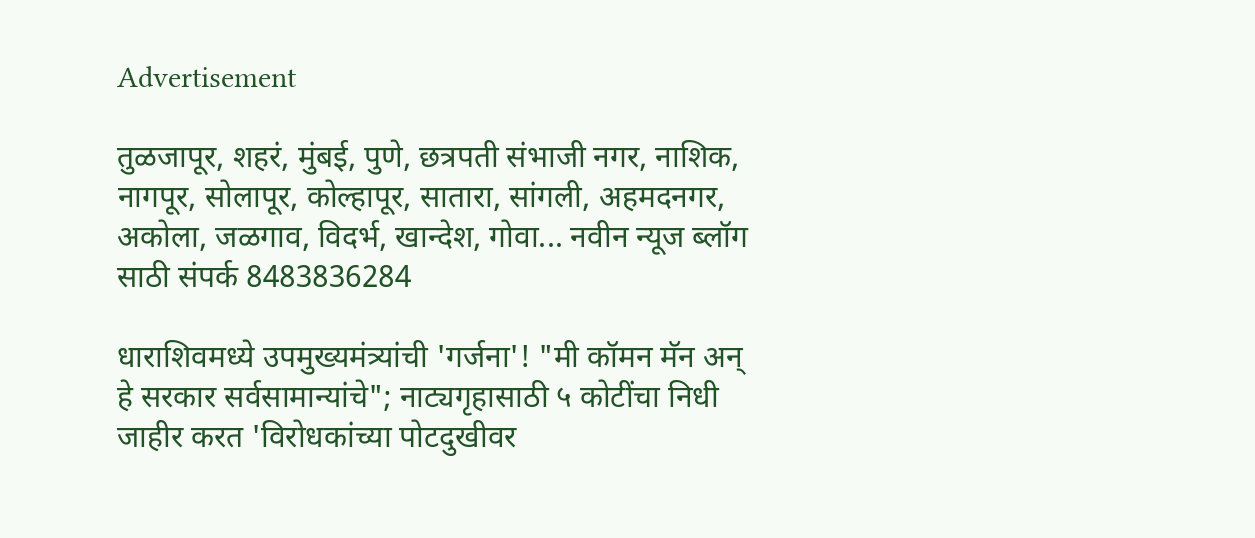Advertisement

तुळजापूर, शहरं, मुंबई, पुणे, छत्रपती संभाजी नगर, नाशिक, नागपूर, सोलापूर, कोल्हापूर, सातारा, सांगली, अहमदनगर, अकोला, जळगाव, विदर्भ, खान्देश, गोवा... नवीन न्यूज ब्लॉग साठी संपर्क 8483836284

धाराशिवमध्ये उपमुख्यमंत्र्यांची 'गर्जना'! "मी कॉमन मॅन अन् हे सरकार सर्वसामान्यांचे"; नाट्यगृहासाठी ५ कोटींचा निधी जाहीर करत 'विरोधकांच्या पोटदुखीवर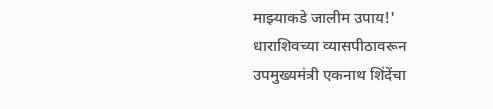माझ्याकडे जालीम उपाय!' धाराशिवच्या व्यासपीठावरून उपमुख्यमंत्री एकनाथ शिंदेंचा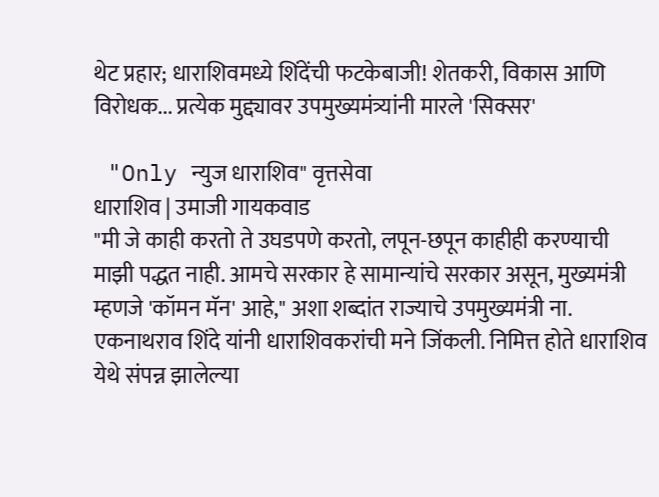थेट प्रहार; धाराशिवमध्ये शिंदेंची फटकेबाजी! शेतकरी, विकास आणि विरोधक... प्रत्येक मुद्द्यावर उपमुख्यमंत्र्यांनी मारले 'सिक्सर'

 "Only न्युज धाराशिव" वृत्तसेवा
धाराशिव | उमाजी गायकवाड
"मी जे काही करतो ते उघडपणे करतो, लपून-छपून काहीही करण्याची माझी पद्धत नाही. आमचे सरकार हे सामान्यांचे सरकार असून, मुख्यमंत्री म्हणजे 'कॉमन मॅन' आहे," अशा शब्दांत राज्याचे उपमुख्यमंत्री ना. एकनाथराव शिंदे यांनी धाराशिवकरांची मने जिंकली. निमित्त होते धाराशिव येथे संपन्न झालेल्या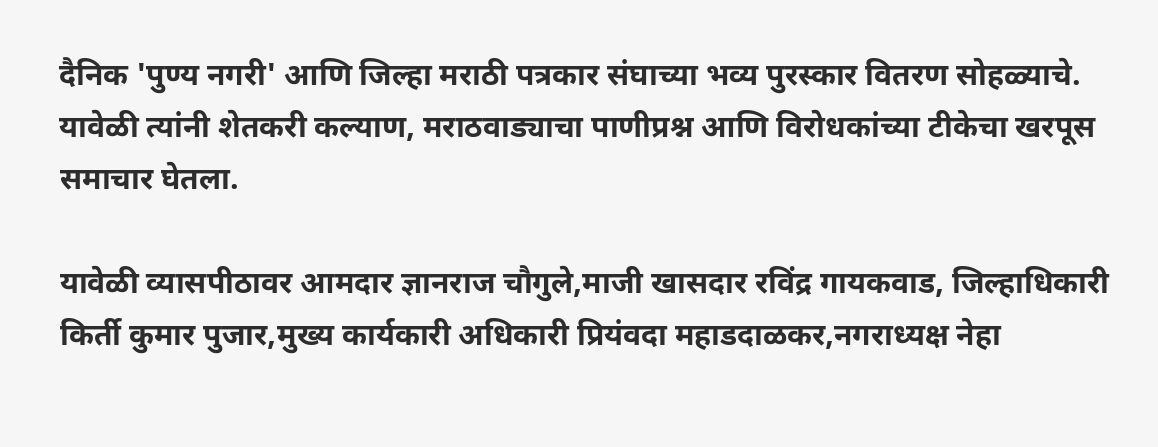दैनिक 'पुण्य नगरी' आणि जिल्हा मराठी पत्रकार संघाच्या भव्य पुरस्कार वितरण सोहळ्याचे. यावेळी त्यांनी शेतकरी कल्याण, मराठवाड्याचा पाणीप्रश्न आणि विरोधकांच्या टीकेचा खरपूस समाचार घेतला.

यावेळी व्यासपीठावर आमदार ज्ञानराज चौगुले,माजी खासदार रविंद्र गायकवाड, जिल्हाधिकारी किर्ती कुमार पुजार,मुख्य कार्यकारी अधिकारी प्रियंवदा महाडदाळकर,नगराध्यक्ष नेहा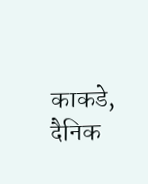काकडे, दैनिक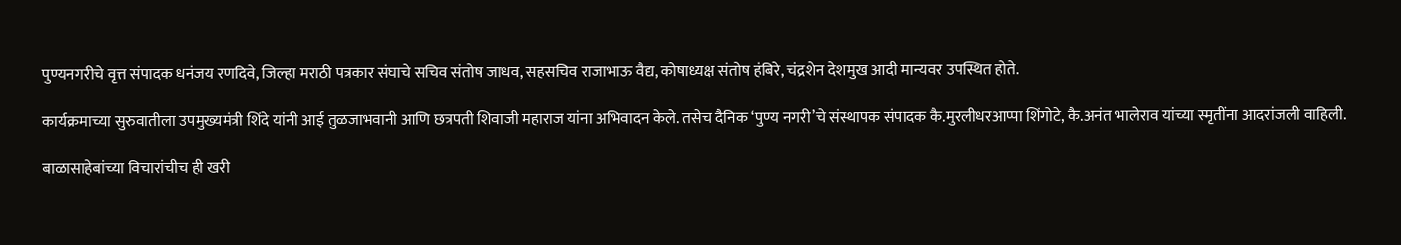पुण्यनगरीचे वृत्त संपादक धनंजय रणदिवे, जिल्हा मराठी पत्रकार संघाचे सचिव संतोष जाधव, सहसचिव राजाभाऊ वैद्य, कोषाध्यक्ष संतोष हंबिरे, चंद्रशेन देशमुख आदी मान्यवर उपस्थित होते.

कार्यक्रमाच्या सुरुवातीला उपमुख्यमंत्री शिंदे यांनी आई तुळजाभवानी आणि छत्रपती शिवाजी महाराज यांना अभिवादन केले. तसेच दैनिक ‘पुण्य नगरी’चे संस्थापक संपादक कै.मुरलीधरआप्पा शिंगोटे, कै.अनंत भालेराव यांच्या स्मृतींना आदरांजली वाहिली.

बाळासाहेबांच्या विचारांचीच ही खरी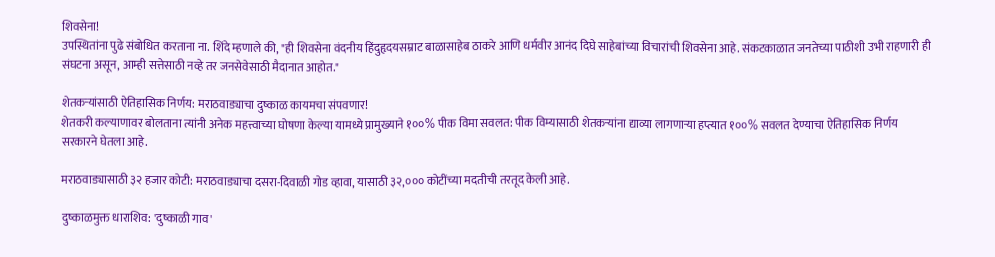शिवसेना!
उपस्थितांना पुढे संबोधित करताना ना. शिंदे म्हणाले की, "ही शिवसेना वंदनीय हिंदुहृदयसम्राट बाळासाहेब ठाकरे आणि धर्मवीर आनंद दिघे साहेबांच्या विचारांची शिवसेना आहे. संकटकाळात जनतेच्या पाठीशी उभी राहणारी ही संघटना असून, आम्ही सत्तेसाठी नव्हे तर जनसेवेसाठी मैदानात आहोत."

शेतकऱ्यांसाठी ऐतिहासिक निर्णय: मराठवाड्याचा दुष्काळ कायमचा संपवणार!
शेतकरी कल्याणावर बोलताना त्यांनी अनेक महत्त्वाच्या घोषणा केल्या यामध्ये प्रामुख्याने १००% पीक विमा सवलत: पीक विम्यासाठी शेतकऱ्यांना द्याव्या लागणाऱ्या हप्त्यात १००% सवलत देण्याचा ऐतिहासिक निर्णय सरकारने घेतला आहे.

मराठवाड्यासाठी ३२ हजार कोटी: मराठवाड्याचा दसरा-दिवाळी गोड व्हावा, यासाठी ३२,००० कोटींच्या मदतीची तरतूद केली आहे.

दुष्काळमुक्त धाराशिव: 'दुष्काळी गाव'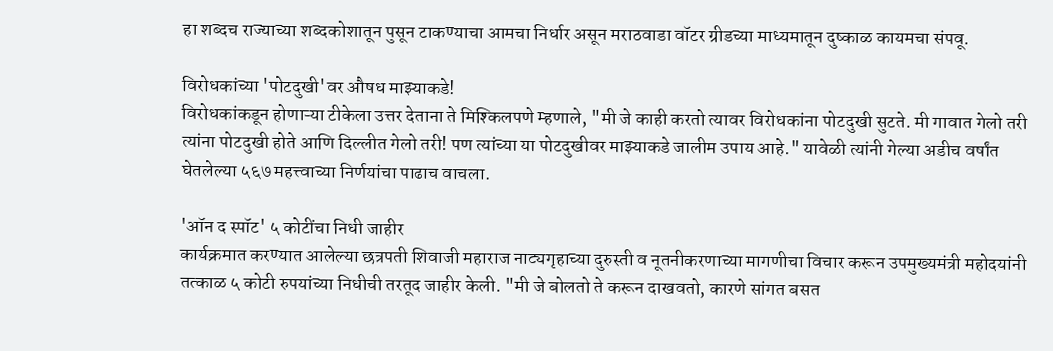हा शब्दच राज्याच्या शब्दकोशातून पुसून टाकण्याचा आमचा निर्धार असून मराठवाडा वॉटर ग्रीडच्या माध्यमातून दुष्काळ कायमचा संपवू.

विरोधकांच्या 'पोटदुखी'वर औषध माझ्याकडे!
विरोधकांकडून होणाऱ्या टीकेला उत्तर देताना ते मिश्किलपणे म्हणाले, "मी जे काही करतो त्यावर विरोधकांना पोटदुखी सुटते. मी गावात गेलो तरी त्यांना पोटदुखी होते आणि दिल्लीत गेलो तरी! पण त्यांच्या या पोटदुखीवर माझ्याकडे जालीम उपाय आहे." यावेळी त्यांनी गेल्या अडीच वर्षांत घेतलेल्या ५६७ महत्त्वाच्या निर्णयांचा पाढाच वाचला.

'ऑन द स्पॉट' ५ कोटींचा निधी जाहीर
कार्यक्रमात करण्यात आलेल्या छत्रपती शिवाजी महाराज नाट्यगृहाच्या दुरुस्ती व नूतनीकरणाच्या मागणीचा विचार करून उपमुख्यमंत्री महोदयांनी तत्काळ ५ कोटी रुपयांच्या निधीची तरतूद जाहीर केली. "मी जे बोलतो ते करून दाखवतो, कारणे सांगत बसत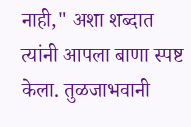नाही," अशा शब्दात त्यांनी आपला बाणा स्पष्ट केला. तुळजाभवानी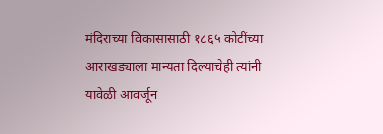मंदिराच्या विकासासाठी १८६५ कोटींच्या आराखड्याला मान्यता दिल्याचेही त्यांनी यावेळी आवर्जून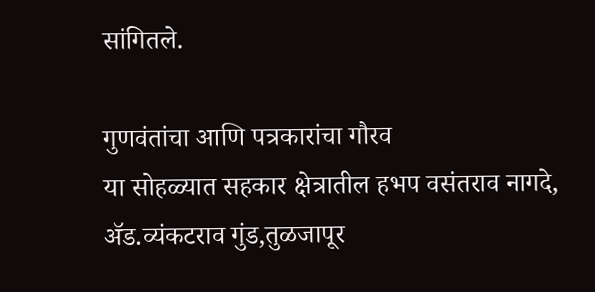सांगितले.

गुणवंतांचा आणि पत्रकारांचा गौरव
या सोहळ्यात सहकार क्षेत्रातील हभप वसंतराव नागदे,
ॲड.व्यंकटराव गुंड,तुळजापूर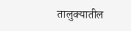तालुक्यातील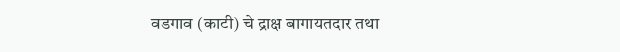वडगाव (काटी) चे द्राक्ष बागायतदार तथा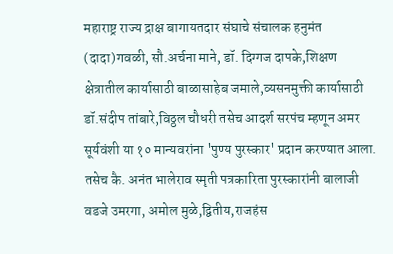महाराष्ट्र राज्य द्राक्ष बागायतदार संघाचे संचालक हनुमंत (दादा)गवळी, सौ.अर्चना माने, डॉ. दिग्गज दापके,शिक्षण क्षेत्रातील कार्यासाठी बाळासाहेब जमाले,व्यसनमुक्ती कार्यासाठी डॉ.संदीप तांबारे,विठ्ठल चौधरी तसेच आदर्श सरपंच म्हणून अमर सूर्यवंशी या १० मान्यवरांना 'पुण्य पुरस्कार' प्रदान करण्यात आला. तसेच कै. अनंत भालेराव स्मृती पत्रकारिता पुरस्कारांनी बालाजी वडजे उमरगा, अमोल मुळे,द्वितीय,राजहंस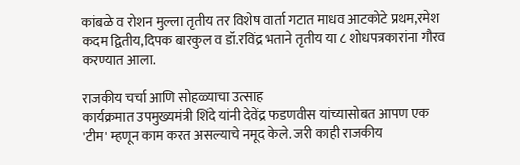कांबळे व रोशन मुल्ला तृतीय तर विशेष वार्ता गटात माधव आटकोटे प्रथम,रमेश कदम द्वितीय,दिपक बारकुल व डॉ.रविंद्र भताने तृतीय या ८ शोधपत्रकारांना गौरव करण्यात आला.

राजकीय चर्चा आणि सोहळ्याचा उत्साह
कार्यक्रमात उपमुख्यमंत्री शिंदे यांनी देवेंद्र फडणवीस यांच्यासोबत आपण एक 'टीम' म्हणून काम करत असल्याचे नमूद केले. जरी काही राजकीय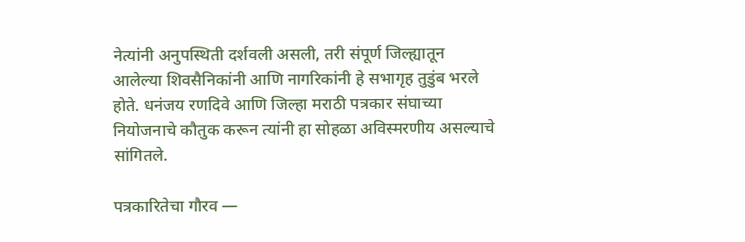नेत्यांनी अनुपस्थिती दर्शवली असली, तरी संपूर्ण जिल्ह्यातून आलेल्या शिवसैनिकांनी आणि नागरिकांनी हे सभागृह तुडुंब भरले होते. धनंजय रणदिवे आणि जिल्हा मराठी पत्रकार संघाच्या नियोजनाचे कौतुक करून त्यांनी हा सोहळा अविस्मरणीय असल्याचे सांगितले.

पत्रकारितेचा गौरव —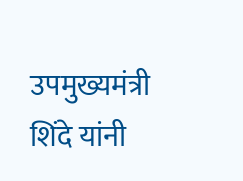उपमुख्यमंत्री शिंदे यांनी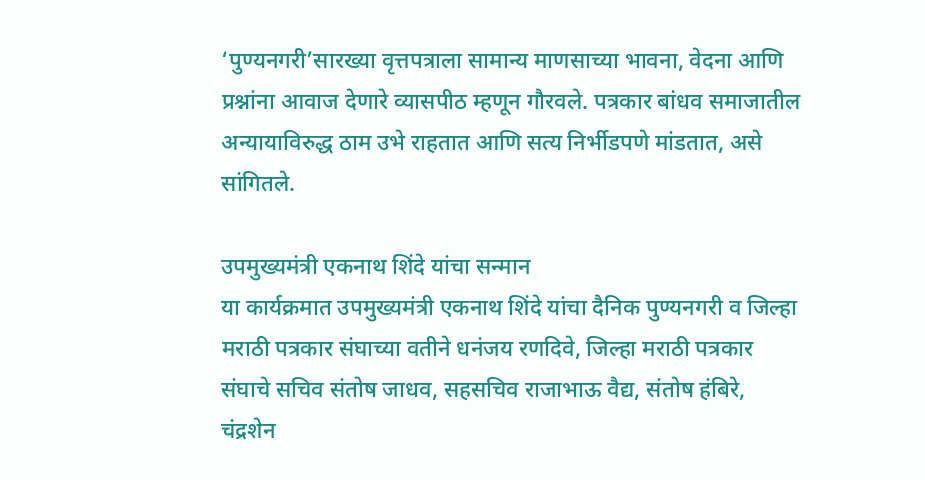‘पुण्यनगरी’सारख्या वृत्तपत्राला सामान्य माणसाच्या भावना, वेदना आणि प्रश्नांना आवाज देणारे व्यासपीठ म्हणून गौरवले. पत्रकार बांधव समाजातील अन्यायाविरुद्ध ठाम उभे राहतात आणि सत्य निर्भीडपणे मांडतात, असे सांगितले.

उपमुख्यमंत्री एकनाथ शिंदे यांचा सन्मान
या कार्यक्रमात उपमुख्यमंत्री एकनाथ शिंदे यांचा दैनिक पुण्यनगरी व जिल्हा मराठी पत्रकार संघाच्या वतीने धनंजय रणदिवे, जिल्हा मराठी पत्रकार संघाचे सचिव संतोष जाधव, सहसचिव राजाभाऊ वैद्य, संतोष हंबिरे, चंद्रशेन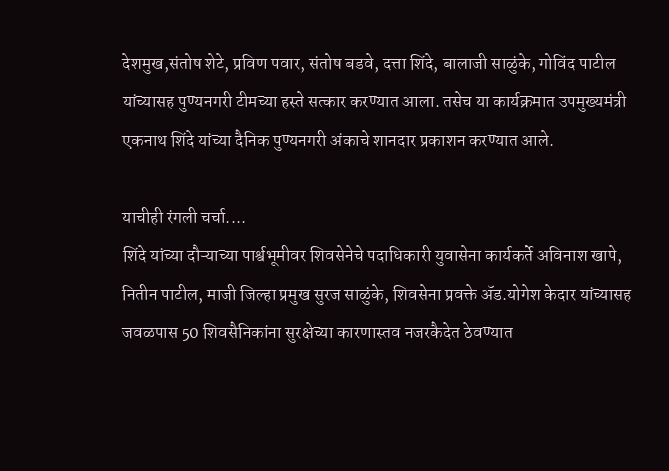देशमुख,संतोष शेटे, प्रविण पवार, संतोष बडवे, दत्ता शिंदे, बालाजी साळुंके, गोविंद पाटील यांच्यासह पुण्यनगरी टीमच्या हस्ते सत्कार करण्यात आला. तसेच या कार्यक्रमात उपमुख्यमंत्री एकनाथ शिंदे यांच्या दैनिक पुण्यनगरी अंकाचे शानदार प्रकाशन करण्यात आले.

याचीही रंगली चर्चा....
शिंदे यांच्या दौऱ्याच्या पार्श्वभूमीवर शिवसेनेचे पदाधिकारी युवासेना कार्यकर्ते अविनाश खापे, नितीन पाटील, माजी जिल्हा प्रमुख सुरज साळुंके, शिवसेना प्रवक्ते ॲड.योगेश केदार यांच्यासह जवळपास 50 शिवसैनिकांना सुरक्षेच्या कारणास्तव नजरकैदेत ठेवण्यात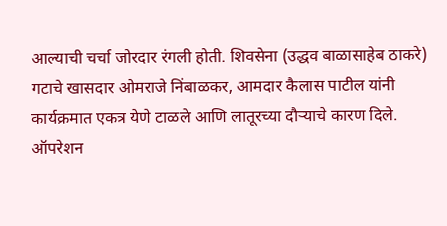आल्याची चर्चा जोरदार रंगली होती. शिवसेना (उद्धव बाळासाहेब ठाकरे) गटाचे खासदार ओमराजे निंबाळकर, आमदार कैलास पाटील यांनी कार्यक्रमात एकत्र येणे टाळले आणि लातूरच्या दौऱ्याचे कारण दिले. ऑपरेशन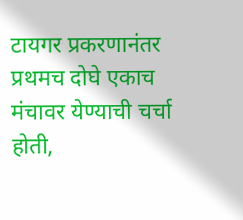टायगर प्रकरणानंतर प्रथमच दोघे एकाच मंचावर येण्याची चर्चा होती,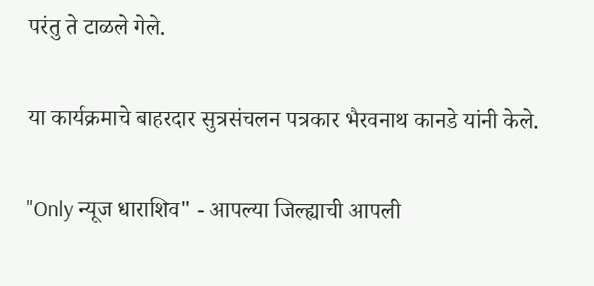परंतु ते टाळले गेले.

या कार्यक्रमाचे बाहरदार सुत्रसंचलन पत्रकार भैरवनाथ कानडे यांनी केले.

"Only न्यूज धाराशिव" - आपल्या जिल्ह्याची आपली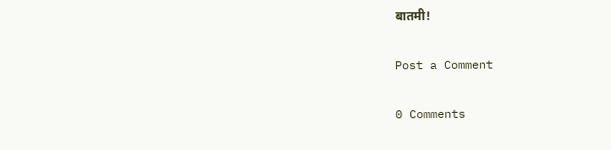बातमी!

Post a Comment

0 Comments